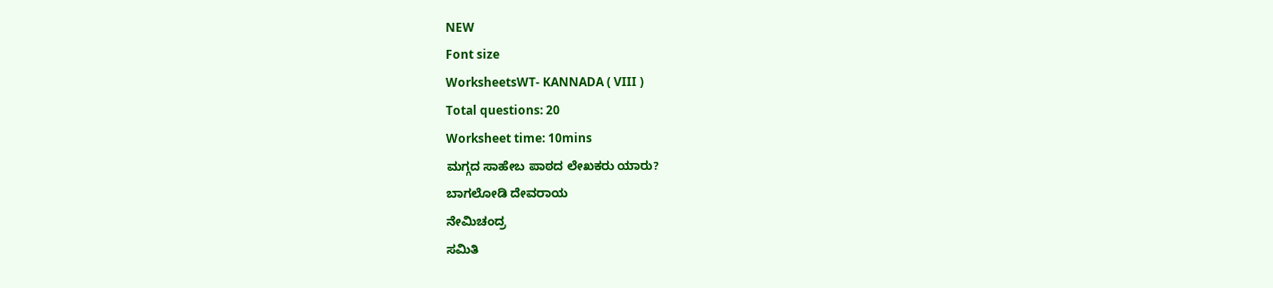NEW
Font size
WorksheetsWT- KANNADA ( VIII )
Total questions: 20
Worksheet time: 10mins
ಮಗ್ಗದ ಸಾಹೇಬ ಪಾಠದ ಲೇಖಕರು ಯಾರು?
ಬಾಗಲೋಡಿ ದೇವರಾಯ
ನೇಮಿಚಂದ್ರ
ಸಮಿತಿ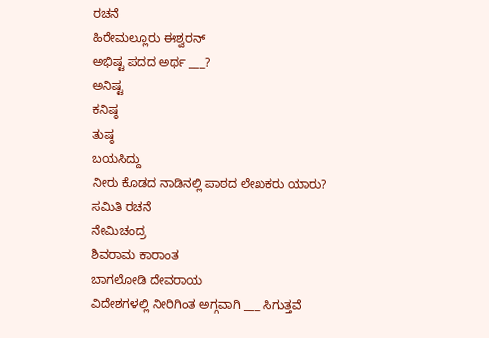ರಚನೆ
ಹಿರೇಮಲ್ಲೂರು ಈಶ್ವರನ್
ಅಭಿಷ್ಟ ಪದದ ಅರ್ಥ ___?
ಅನಿಷ್ಟ
ಕನಿಷ್ಠ
ತುಷ್ಠ
ಬಯಸಿದ್ದು
ನೀರು ಕೊಡದ ನಾಡಿನಲ್ಲಿ ಪಾಠದ ಲೇಖಕರು ಯಾರು?
ಸಮಿತಿ ರಚನೆ
ನೇಮಿಚಂದ್ರ
ಶಿವರಾಮ ಕಾರಾಂತ
ಬಾಗಲೋಡಿ ದೇವರಾಯ
ವಿದೇಶಗಳಲ್ಲಿ ನೀರಿಗಿಂತ ಅಗ್ಗವಾಗಿ ___ ಸಿಗುತ್ತವೆ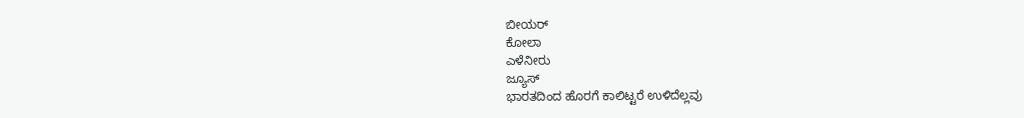ಬೀಯರ್
ಕೋಲಾ
ಎಳೆನೀರು
ಜ್ಯೂಸ್
ಭಾರತದಿಂದ ಹೊರಗೆ ಕಾಲಿಟ್ಟರೆ ಉಳಿದೆಲ್ಲವು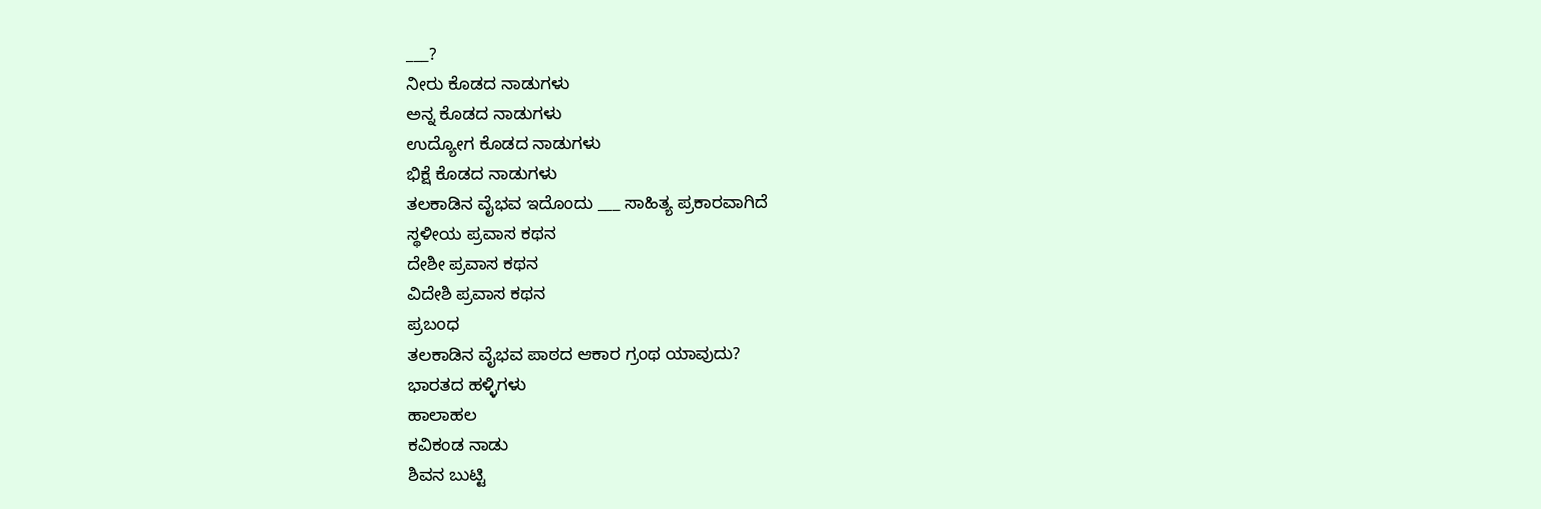___?
ನೀರು ಕೊಡದ ನಾಡುಗಳು
ಅನ್ನ ಕೊಡದ ನಾಡುಗಳು
ಉದ್ಯೋಗ ಕೊಡದ ನಾಡುಗಳು
ಭಿಕ್ಷೆ ಕೊಡದ ನಾಡುಗಳು
ತಲಕಾಡಿನ ವೈಭವ ಇದೊಂದು ___ ಸಾಹಿತ್ಯ ಪ್ರಕಾರವಾಗಿದೆ
ಸ್ಥಳೀಯ ಪ್ರವಾಸ ಕಥನ
ದೇಶೀ ಪ್ರವಾಸ ಕಥನ
ವಿದೇಶಿ ಪ್ರವಾಸ ಕಥನ
ಪ್ರಬಂಧ
ತಲಕಾಡಿನ ವೈಭವ ಪಾಠದ ಆಕಾರ ಗ್ರಂಥ ಯಾವುದು?
ಭಾರತದ ಹಳ್ಳಿಗಳು
ಹಾಲಾಹಲ
ಕವಿಕಂಡ ನಾಡು
ಶಿವನ ಬುಟ್ಟಿ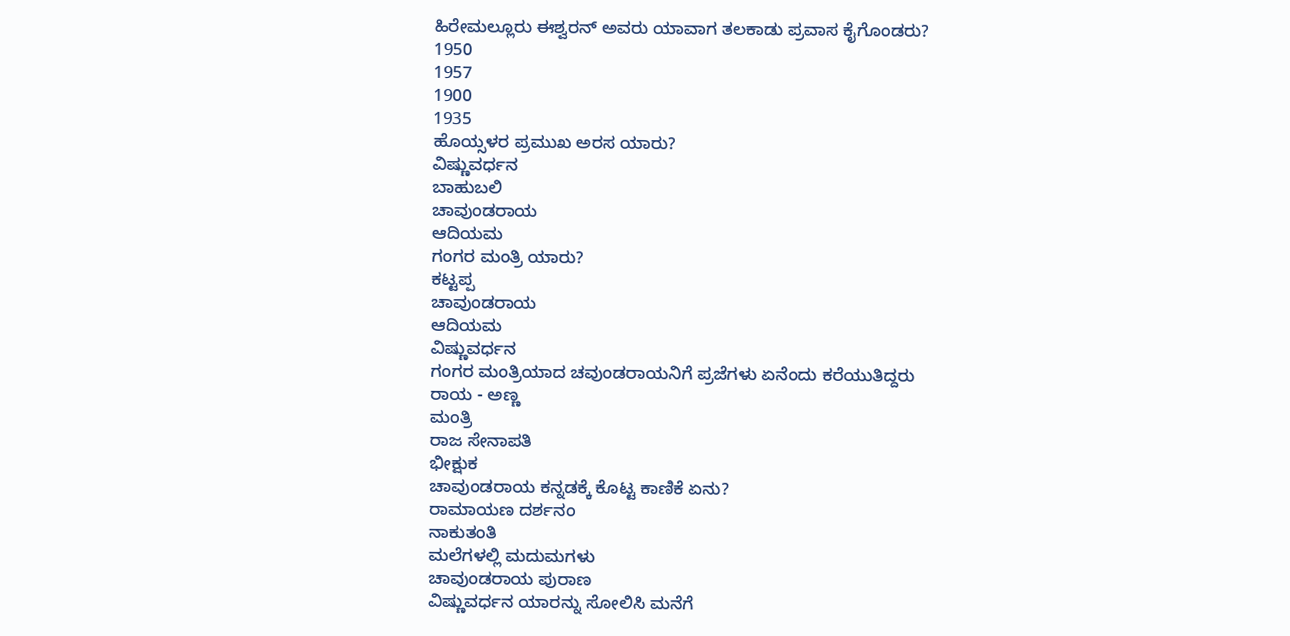ಹಿರೇಮಲ್ಲೂರು ಈಶ್ವರನ್ ಅವರು ಯಾವಾಗ ತಲಕಾಡು ಪ್ರವಾಸ ಕೈಗೊಂಡರು?
1950
1957
1900
1935
ಹೊಯ್ಸಳರ ಪ್ರಮುಖ ಅರಸ ಯಾರು?
ವಿಷ್ಣುವರ್ಧನ
ಬಾಹುಬಲಿ
ಚಾವುಂಡರಾಯ
ಆದಿಯಮ
ಗಂಗರ ಮಂತ್ರಿ ಯಾರು?
ಕಟ್ಟಪ್ಪ
ಚಾವುಂಡರಾಯ
ಆದಿಯಮ
ವಿಷ್ಣುವರ್ಧನ
ಗಂಗರ ಮಂತ್ರಿಯಾದ ಚವುಂಡರಾಯನಿಗೆ ಪ್ರಜೆಗಳು ಏನೆಂದು ಕರೆಯುತಿದ್ದರು
ರಾಯ - ಅಣ್ಣ
ಮಂತ್ರಿ
ರಾಜ ಸೇನಾಪತಿ
ಭೀಕ್ಷುಕ
ಚಾವುಂಡರಾಯ ಕನ್ನಡಕ್ಕೆ ಕೊಟ್ಟ ಕಾಣಿಕೆ ಏನು?
ರಾಮಾಯಣ ದರ್ಶನಂ
ನಾಕುತಂತಿ
ಮಲೆಗಳಲ್ಲಿ ಮದುಮಗಳು
ಚಾವುಂಡರಾಯ ಪುರಾಣ
ವಿಷ್ಣುವರ್ಧನ ಯಾರನ್ನು ಸೋಲಿಸಿ ಮನೆಗೆ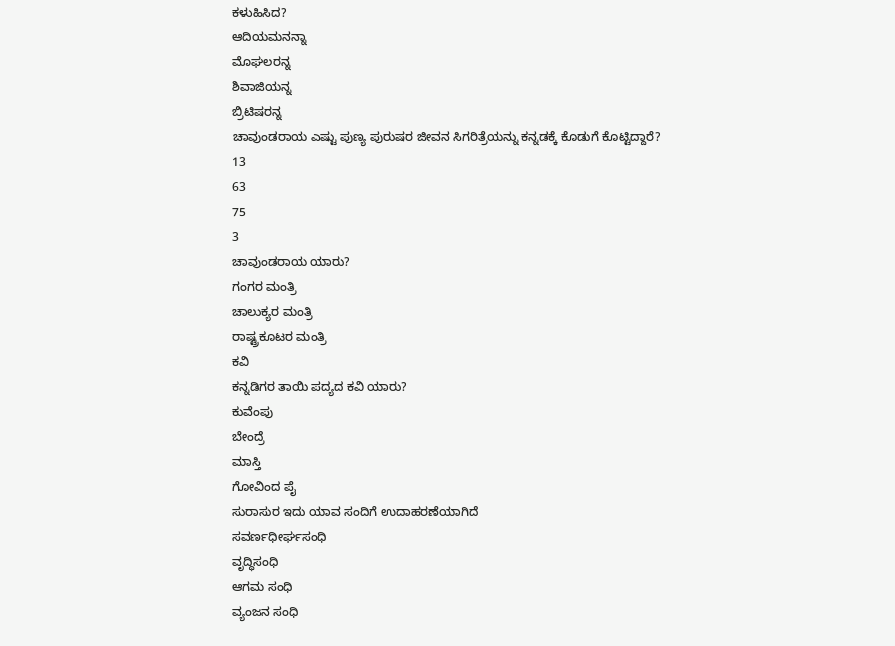ಕಳುಹಿಸಿದ?
ಆದಿಯಮನನ್ನಾ
ಮೊಘಲರನ್ನ
ಶಿವಾಜಿಯನ್ನ
ಬ್ರಿಟಿಷರನ್ನ
ಚಾವುಂಡರಾಯ ಎಷ್ಟು ಪುಣ್ಯ ಪುರುಷರ ಜೀವನ ಸಿಗರಿತ್ರೆಯನ್ನು ಕನ್ನಡಕ್ಕೆ ಕೊಡುಗೆ ಕೊಟ್ಟಿದ್ದಾರೆ?
13
63
75
3
ಚಾವುಂಡರಾಯ ಯಾರು?
ಗಂಗರ ಮಂತ್ರಿ
ಚಾಲುಕ್ಯರ ಮಂತ್ರಿ
ರಾಷ್ಟ್ರಕೂಟರ ಮಂತ್ರಿ
ಕವಿ
ಕನ್ನಡಿಗರ ತಾಯಿ ಪದ್ಯದ ಕವಿ ಯಾರು?
ಕುವೆಂಪು
ಬೇಂದ್ರೆ
ಮಾಸ್ತಿ
ಗೋವಿಂದ ಪೈ
ಸುರಾಸುರ ಇದು ಯಾವ ಸಂದಿಗೆ ಉದಾಹರಣೆಯಾಗಿದೆ
ಸವರ್ಣಧೀರ್ಘಸಂಧಿ
ವೃದ್ಧಿಸಂಧಿ
ಆಗಮ ಸಂಧಿ
ವ್ಯಂಜನ ಸಂಧಿ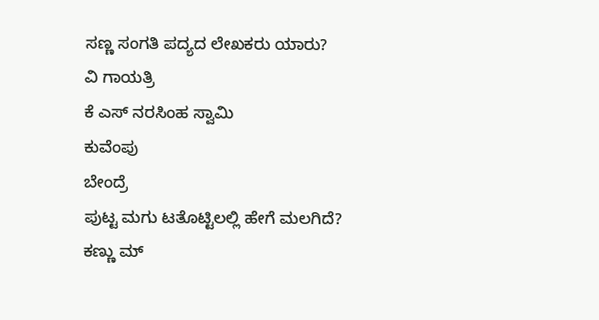ಸಣ್ಣ ಸಂಗತಿ ಪದ್ಯದ ಲೇಖಕರು ಯಾರು?
ವಿ ಗಾಯತ್ರಿ
ಕೆ ಎಸ್ ನರಸಿಂಹ ಸ್ವಾಮಿ
ಕುವೆಂಪು
ಬೇಂದ್ರೆ
ಪುಟ್ಟ ಮಗು ಟತೊಟ್ಟಿಲಲ್ಲಿ ಹೇಗೆ ಮಲಗಿದೆ?
ಕಣ್ಣು ಮ್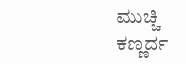ಮುಚ್ಚಿ
ಕಣ್ಣರ್ದ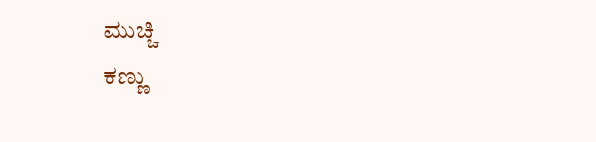ಮುಚ್ಚಿ
ಕಣ್ಣು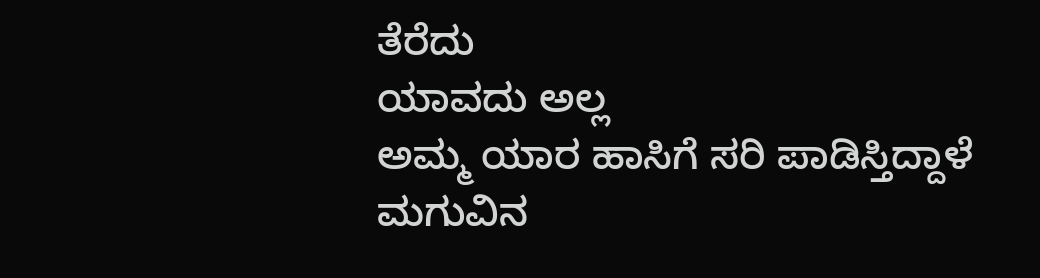ತೆರೆದು
ಯಾವದು ಅಲ್ಲ
ಅಮ್ಮ ಯಾರ ಹಾಸಿಗೆ ಸರಿ ಪಾಡಿಸ್ತಿದ್ದಾಳೆ
ಮಗುವಿನ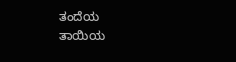ತಂದೆಯ
ತಾಯಿಯ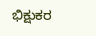ಭಿಕ್ಷುಕರ